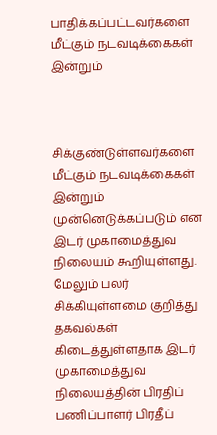பாதிக்கப்பட்டவர்களை மீட்கும் நடவடிக்கைகள் இன்றும்



சிக்குண்டுள்ளவர்களை மீட்கும் நடவடிக்கைகள் இன்றும் முன்னெடுக்கப்படும் என இடர் முகாமைத்துவ நிலையம் கூறியுள்ளது.
மேலும் பலர் சிக்கியுள்ளமை குறித்து தகவல்கள் கிடைத்துள்ளதாக இடர் முகாமைத்துவ நிலையத்தின் பிரதிப் பணிப்பாளர் பிரதீப்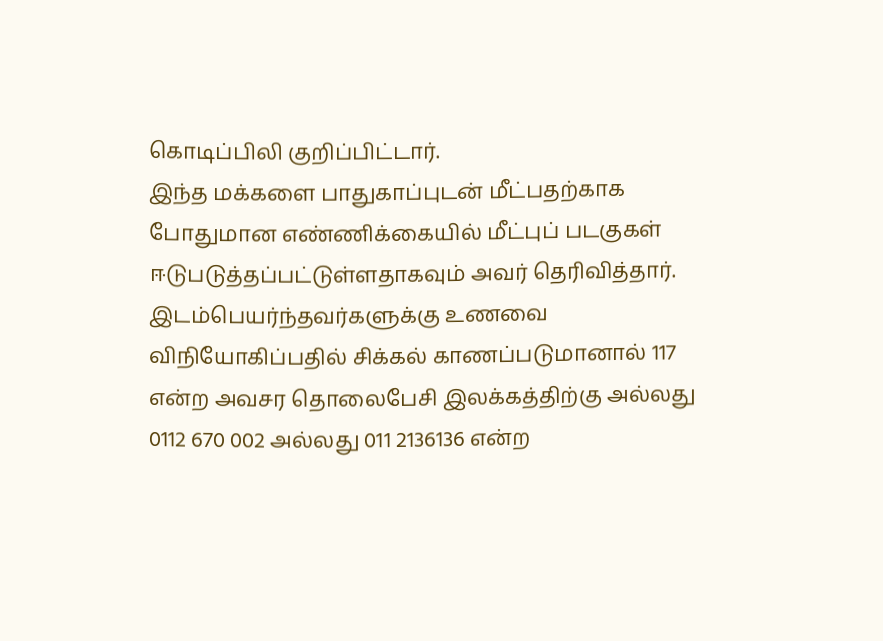கொடிப்பிலி குறிப்பிட்டார்.
இந்த மக்களை பாதுகாப்புடன் மீட்பதற்காக போதுமான எண்ணிக்கையில் மீட்புப் படகுகள் ஈடுபடுத்தப்பட்டுள்ளதாகவும் அவர் தெரிவித்தார்.
இடம்பெயர்ந்தவர்களுக்கு உணவை விநியோகிப்பதில் சிக்கல் காணப்படுமானால் 117 என்ற அவசர தொலைபேசி இலக்கத்திற்கு அல்லது 0112 670 002 அல்லது 011 2136136 என்ற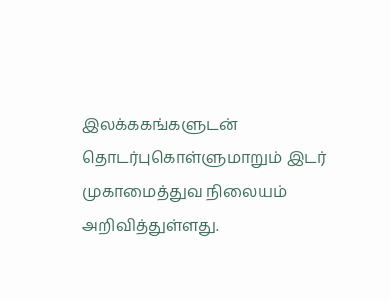இலக்ககங்களுடன் தொடர்புகொள்ளுமாறும் இடர் முகாமைத்துவ நிலையம் அறிவித்துள்ளது.